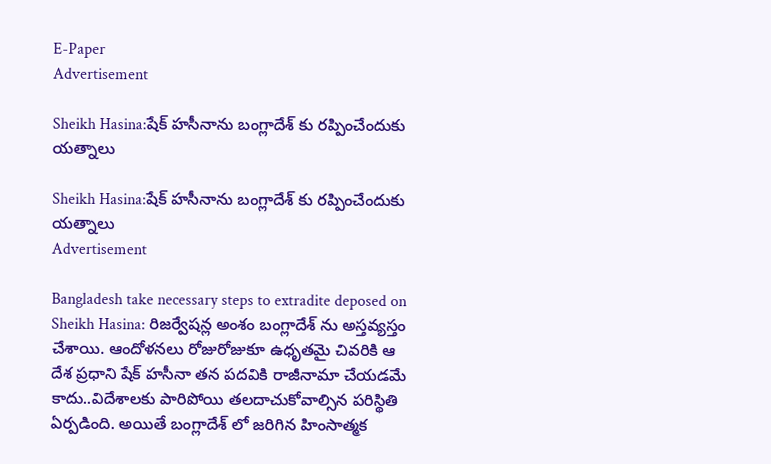E-Paper
Advertisement

Sheikh Hasina:షేక్ హసీనాను బంగ్లాదేశ్ కు రప్పించేందుకు యత్నాలు

Sheikh Hasina:షేక్ హసీనాను బంగ్లాదేశ్ కు రప్పించేందుకు యత్నాలు
Advertisement

Bangladesh take necessary steps to extradite deposed on Sheikh Hasina: రిజర్వేషన్ల అంశం బంగ్లాదేశ్ ను అస్తవ్యస్తం చేశాయి. ఆందోళనలు రోజురోజుకూ ఉధృతమై చివరికి ఆ దేశ ప్రధాని షేక్ హసీనా తన పదవికి రాజీనామా చేయడమే కాదు..విదేశాలకు పారిపోయి తలదాచుకోవాల్సిన పరిస్థితి ఏర్పడింది. అయితే బంగ్లాదేశ్ లో జరిగిన హింసాత్మక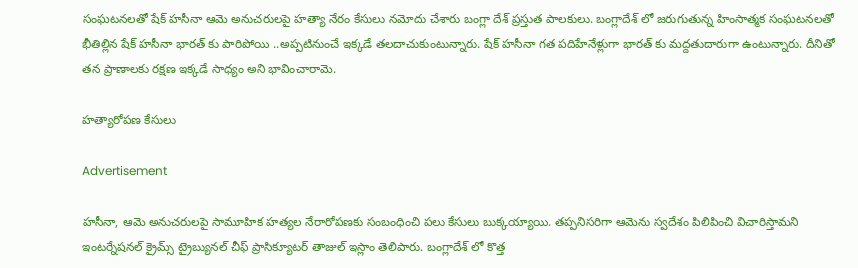సంఘటనలతో షేక్ హసీనా ఆమె అనుచరులపై హత్యా నేరం కేసులు నమోదు చేశారు బంగ్లా దేశ్ ప్రస్తుత పాలకులు. బంగ్లాదేశ్ లో జరుగుతున్న హింసాత్మక సంఘటనలతో భీతిల్లిన షేక్ హసీనా భారత్ కు పారిపోయి ..అప్పటినుంచే ఇక్కడే తలదాచుకుంటున్నారు. షేక్ హసీనా గత పదిహేనేళ్లుగా భారత్ కు మద్దతుదారుగా ఉంటున్నారు. దీనితో తన ప్రాణాలకు రక్షణ ఇక్కడే సాధ్యం అని భావించారామె.

హత్యారోపణ కేసులు

Advertisement

హసీనా, ఆమె అనుచరులపై సామూహిక హత్యల నేరారోపణకు సంబంధించి పలు కేసులు బుక్కయ్యాయి. తప్పనిసరిగా ఆమెను స్వదేశం పిలిపించి విచారిస్తామని ఇంటర్నేషనల్ క్రైమ్స్ ట్రైబ్యునల్ చీఫ్ ప్రాసిక్యూటర్ తాజుల్ ఇస్లాం తెలిపారు. బంగ్లాదేశ్ లో కొత్త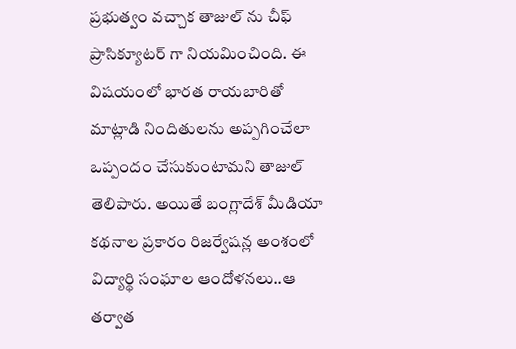ప్రభుత్వం వచ్చాక తాజుల్ ను చీఫ్ ప్రాసిక్యూటర్ గా నియమించింది. ఈ విషయంలో భారత రాయబారితో మాట్లాడి నిందితులను అప్పగించేలా ఒప్పందం చేసుకుంటామని తాజుల్ తెలిపారు. అయితే బంగ్లాదేశ్ మీడియా కథనాల ప్రకారం రిజర్వేషన్ల అంశంలో విద్యార్థి సంఘాల ఆందోళనలు..ఆ తర్వాత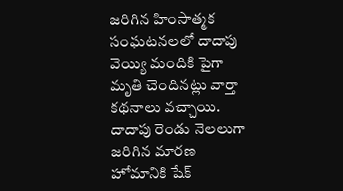జరిగిన హింసాత్మక సంఘటనలలో దాదాపు వెయ్యి మందికి పైగా మృతి చెందినట్లు వార్తా కథనాలు వచ్చాయి. దాదాపు రెండు నెలలుగా జరిగిన మారణ హోమానికి షేక్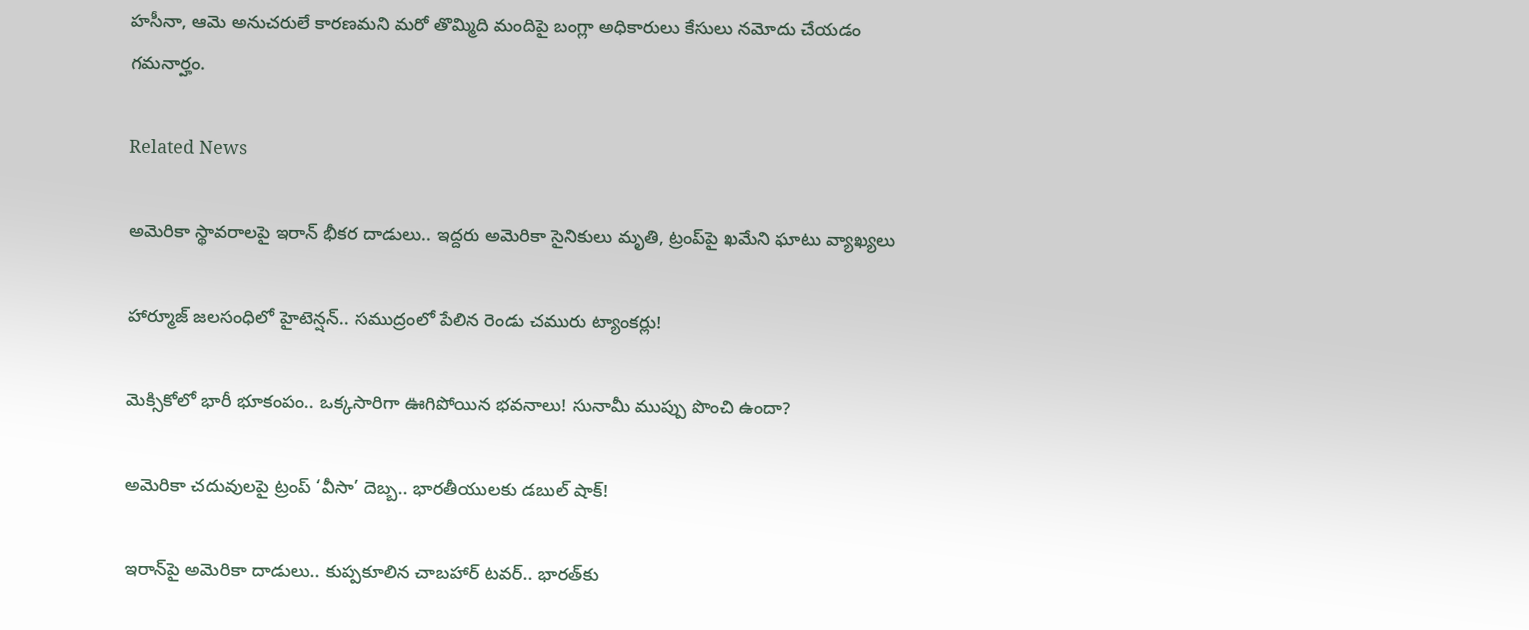హసీనా, ఆమె అనుచరులే కారణమని మరో తొమ్మిది మందిపై బంగ్లా అధికారులు కేసులు నమోదు చేయడం గమనార్హం.

Related News

అమెరికా స్థావరాలపై ఇరాన్ భీకర దాడులు.. ఇద్దరు అమెరికా సైనికులు మృతి, ట్రంప్‌పై ఖమేని ఘాటు వ్యాఖ్యలు

హార్మూజ్ జలసంధిలో హైటెన్షన్.. సముద్రంలో పేలిన రెండు చమురు ట్యాంకర్లు!

మెక్సికోలో భారీ భూకంపం.. ఒక్కసారిగా ఊగిపోయిన భవనాలు! సునామీ ముప్పు పొంచి ఉందా?

అమెరికా చదువులపై ట్రంప్ ‘వీసా’ దెబ్బ.. భారతీయులకు డబుల్ షాక్!

ఇరాన్‌పై అమెరికా దాడులు.. కుప్పకూలిన చాబహార్ టవర్.. భారత్‌కు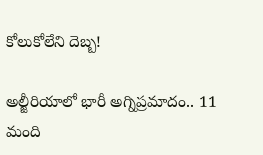కోలుకోలేని దెబ్బ!

అల్జీరియాలో భారీ అగ్నిప్రమాదం.. 11 మంది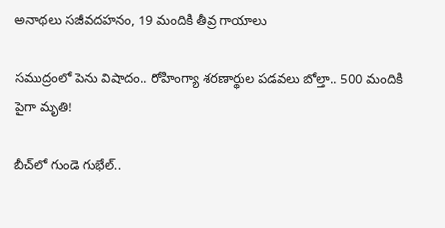అనాథలు సజీవదహనం, 19 మందికి తీవ్ర గాయాలు

సముద్రంలో పెను విషాదం.. రోహింగ్యా శరణార్థుల పడవలు బోల్తా.. 500 మందికి పైగా మృతి!

బీచ్‌లో గుండె గుభేల్..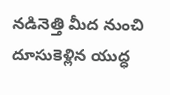నడినెత్తి మీద నుంచి దూసుకెళ్లిన యుద్ధ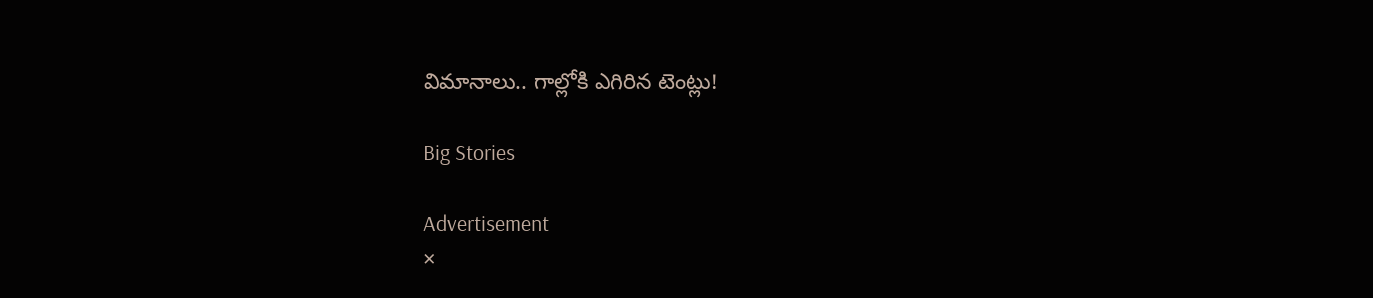విమానాలు.. గాల్లోకి ఎగిరిన టెంట్లు!

Big Stories

Advertisement
×